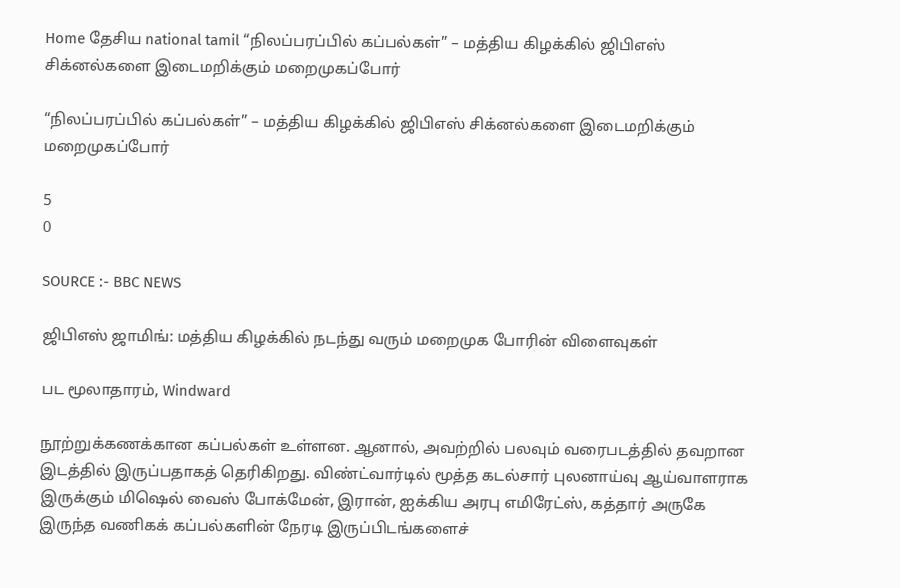Home தேசிய national tamil “நிலப்பரப்பில் கப்பல்கள்” – மத்திய கிழக்கில் ஜிபிஎஸ் சிக்னல்களை இடைமறிக்கும் மறைமுகப்போர்

“நிலப்பரப்பில் கப்பல்கள்” – மத்திய கிழக்கில் ஜிபிஎஸ் சிக்னல்களை இடைமறிக்கும் மறைமுகப்போர்

5
0

SOURCE :- BBC NEWS

ஜிபிஎஸ் ஜாமிங்: மத்திய கிழக்கில் நடந்து வரும் மறைமுக போரின் விளைவுகள்

பட மூலாதாரம், Windward

நூற்றுக்கணக்கான கப்பல்கள் உள்ளன. ஆனால், அவற்றில் பலவும் வரைபடத்தில் தவறான இடத்தில் இருப்பதாகத் தெரிகிறது. விண்ட்வார்டில் மூத்த கடல்சார் புலனாய்வு ஆய்வாளராக இருக்கும் மிஷெல் வைஸ் போக்மேன், இரான், ஐக்கிய அரபு எமிரேட்ஸ், கத்தார் அருகே இருந்த வணிகக் கப்பல்களின் நேரடி இருப்பிடங்களைச்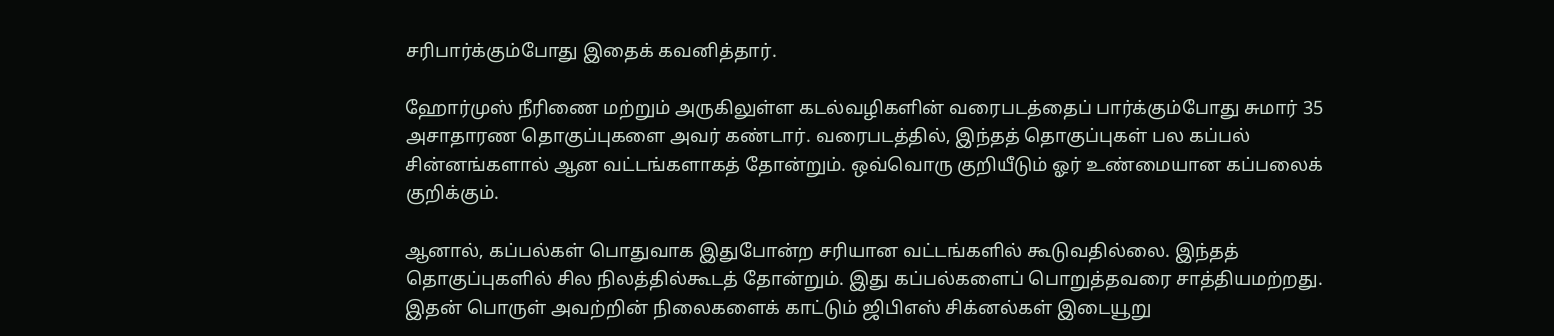சரிபார்க்கும்போது இதைக் கவனித்தார்.

ஹோர்முஸ் நீரிணை மற்றும் அருகிலுள்ள கடல்வழிகளின் வரைபடத்தைப் பார்க்கும்போது சுமார் 35 அசாதாரண தொகுப்புகளை அவர் கண்டார். வரைபடத்தில், இந்தத் தொகுப்புகள் பல கப்பல் சின்னங்களால் ஆன வட்டங்களாகத் தோன்றும். ஒவ்வொரு குறியீடும் ஓர் உண்மையான கப்பலைக் குறிக்கும்.

ஆனால், கப்பல்கள் பொதுவாக இதுபோன்ற சரியான வட்டங்களில் கூடுவதில்லை. இந்தத் தொகுப்புகளில் சில நிலத்தில்கூடத் தோன்றும். இது கப்பல்களைப் பொறுத்தவரை சாத்தியமற்றது. இதன் பொருள் அவற்றின் நிலைகளைக் காட்டும் ஜிபிஎஸ் சிக்னல்கள் இடையூறு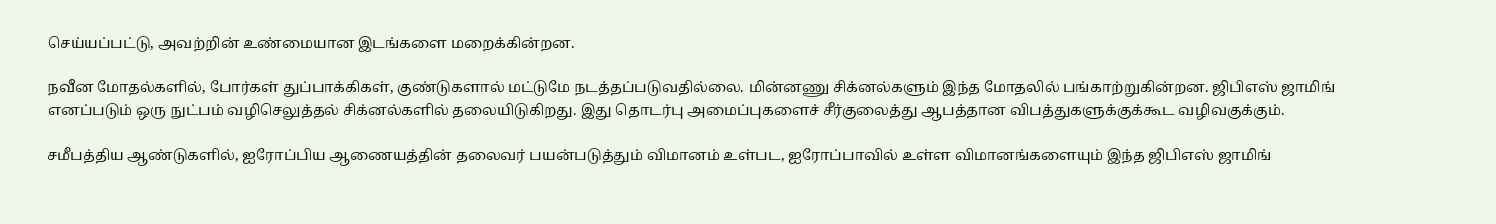செய்யப்பட்டு, அவற்றின் உண்மையான இடங்களை மறைக்கின்றன.

நவீன மோதல்களில், போர்கள் துப்பாக்கிகள், குண்டுகளால் மட்டுமே நடத்தப்படுவதில்லை. மின்னணு சிக்னல்களும் இந்த மோதலில் பங்காற்றுகின்றன. ஜிபிஎஸ் ஜாமிங் எனப்படும் ஒரு நுட்பம் வழிசெலுத்தல் சிக்னல்களில் தலையிடுகிறது. இது தொடர்பு அமைப்புகளைச் சீர்குலைத்து ஆபத்தான விபத்துகளுக்குக்கூட வழிவகுக்கும்.

சமீபத்திய ஆண்டுகளில், ஐரோப்பிய ஆணையத்தின் தலைவர் பயன்படுத்தும் விமானம் உள்பட, ஐரோப்பாவில் உள்ள விமானங்களையும் இந்த ஜிபிஎஸ் ஜாமிங்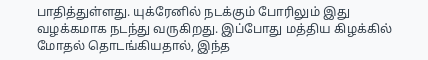பாதித்துள்ளது. யுக்ரேனில் நடக்கும் போரிலும் இது வழக்கமாக நடந்து வருகிறது. இப்போது மத்திய கிழக்கில் மோதல் தொடங்கியதால், இந்த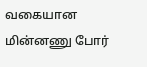வகையான மின்னணு போர்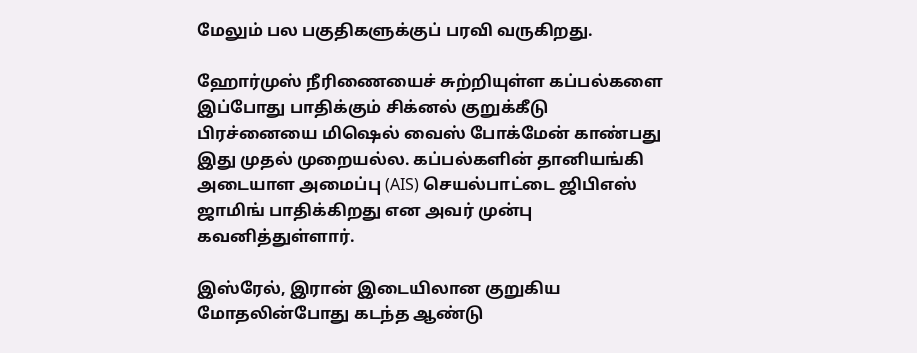மேலும் பல பகுதிகளுக்குப் பரவி வருகிறது.

ஹோர்முஸ் நீரிணையைச் சுற்றியுள்ள கப்பல்களை இப்போது பாதிக்கும் சிக்னல் குறுக்கீடு பிரச்னையை மிஷெல் வைஸ் போக்மேன் காண்பது இது முதல் முறையல்ல. கப்பல்களின் தானியங்கி அடையாள அமைப்பு (AIS) செயல்பாட்டை ஜிபிஎஸ் ஜாமிங் பாதிக்கிறது என அவர் முன்பு கவனித்துள்ளார்.

இஸ்ரேல், இரான் இடையிலான குறுகிய மோதலின்போது கடந்த ஆண்டு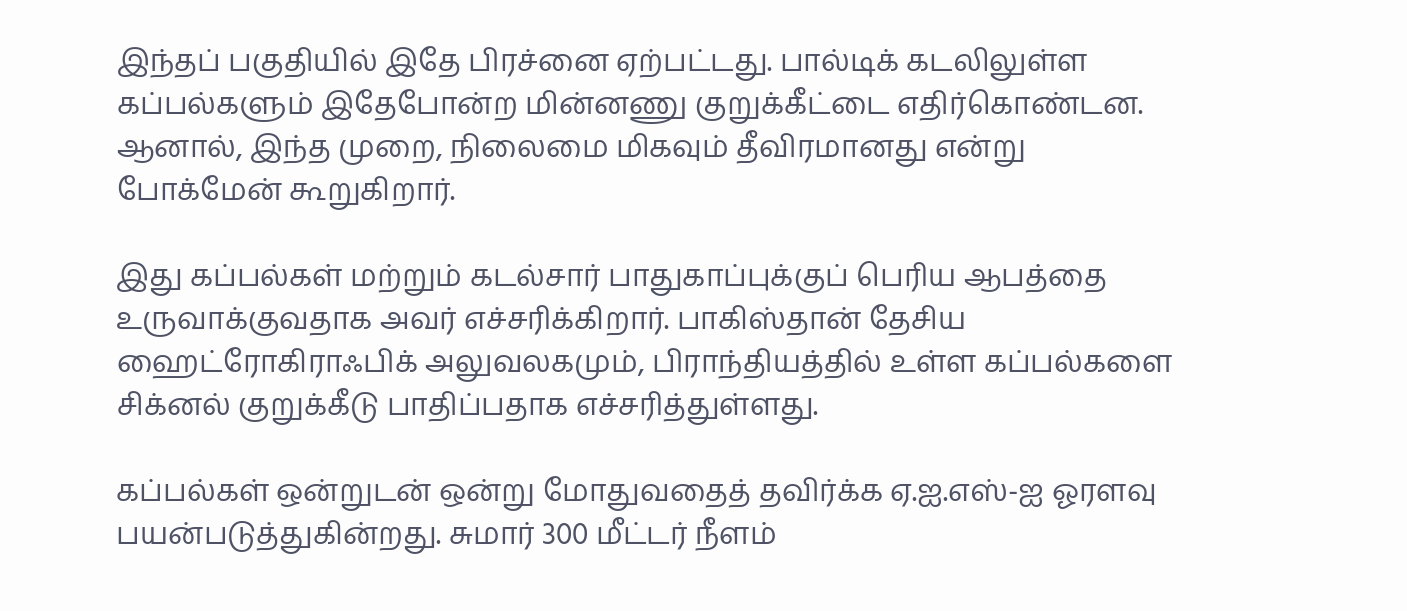இந்தப் பகுதியில் இதே பிரச்னை ஏற்பட்டது. பால்டிக் கடலிலுள்ள கப்பல்களும் இதேபோன்ற மின்னணு குறுக்கீட்டை எதிர்கொண்டன. ஆனால், இந்த முறை, நிலைமை மிகவும் தீவிரமானது என்று போக்மேன் கூறுகிறார்.

இது கப்பல்கள் மற்றும் கடல்சார் பாதுகாப்புக்குப் பெரிய ஆபத்தை உருவாக்குவதாக அவர் எச்சரிக்கிறார். பாகிஸ்தான் தேசிய ஹைட்ரோகிராஃபிக் அலுவலகமும், பிராந்தியத்தில் உள்ள கப்பல்களை சிக்னல் குறுக்கீடு பாதிப்பதாக எச்சரித்துள்ளது.

கப்பல்கள் ஒன்றுடன் ஒன்று மோதுவதைத் தவிர்க்க ஏ.ஐ.எஸ்-ஐ ஓரளவு பயன்படுத்துகின்றது. சுமார் 300 மீட்டர் நீளம்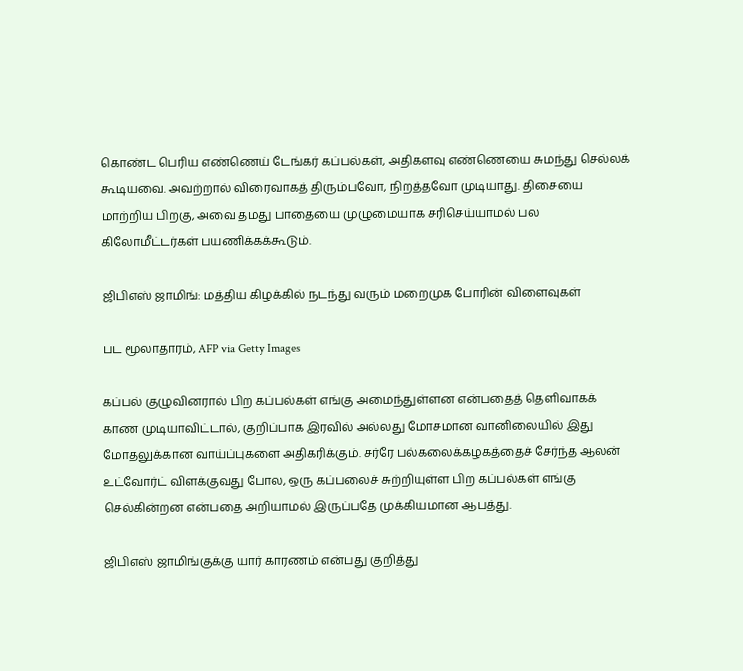கொண்ட பெரிய எண்ணெய் டேங்கர் கப்பல்கள், அதிகளவு எண்ணெயை சுமந்து செல்லக் கூடியவை. அவற்றால் விரைவாகத் திரும்பவோ, நிறத்தவோ முடியாது. திசையை மாற்றிய பிறகு, அவை தமது பாதையை முழுமையாக சரிசெய்யாமல் பல கிலோமீட்டர்கள் பயணிக்கக்கூடும்.

ஜிபிஎஸ் ஜாமிங்: மத்திய கிழக்கில் நடந்து வரும் மறைமுக போரின் விளைவுகள்

பட மூலாதாரம், AFP via Getty Images

கப்பல் குழுவினரால் பிற கப்பல்கள் எங்கு அமைந்துள்ளன என்பதைத் தெளிவாகக் காண முடியாவிட்டால், குறிப்பாக இரவில் அல்லது மோசமான வானிலையில் இது மோதலுக்கான வாய்ப்புகளை அதிகரிக்கும். சர்ரே பல்கலைக்கழகத்தைச் சேர்ந்த ஆலன் உட்வோர்ட் விளக்குவது போல, ஒரு கப்பலைச் சுற்றியுள்ள பிற கப்பல்கள் எங்கு செல்கின்றன என்பதை அறியாமல் இருப்பதே முக்கியமான ஆபத்து.

ஜிபிஎஸ் ஜாமிங்குக்கு யார் காரணம் என்பது குறித்து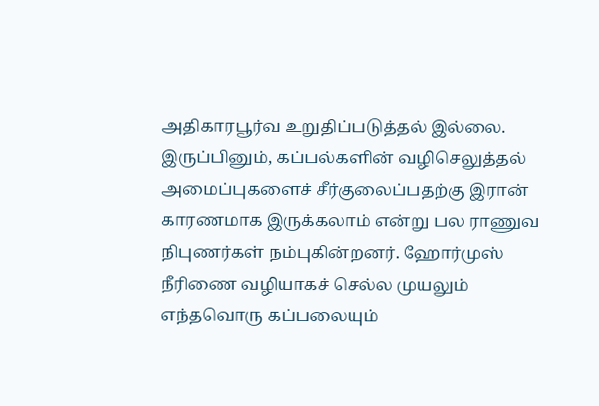அதிகாரபூர்வ உறுதிப்படுத்தல் இல்லை. இருப்பினும், கப்பல்களின் வழிசெலுத்தல் அமைப்புகளைச் சீர்குலைப்பதற்கு இரான் காரணமாக இருக்கலாம் என்று பல ராணுவ நிபுணர்கள் நம்புகின்றனர். ஹோர்முஸ் நீரிணை வழியாகச் செல்ல முயலும் எந்தவொரு கப்பலையும்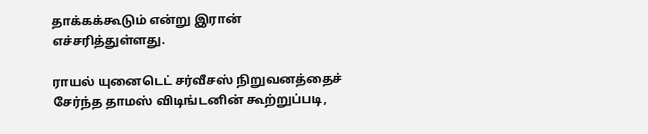தாக்கக்கூடும் என்று இரான் எச்சரித்துள்ளது.

ராயல் யுனைடெட் சர்வீசஸ் நிறுவனத்தைச் சேர்ந்த தாமஸ் விடிங்டனின் கூற்றுப்படி,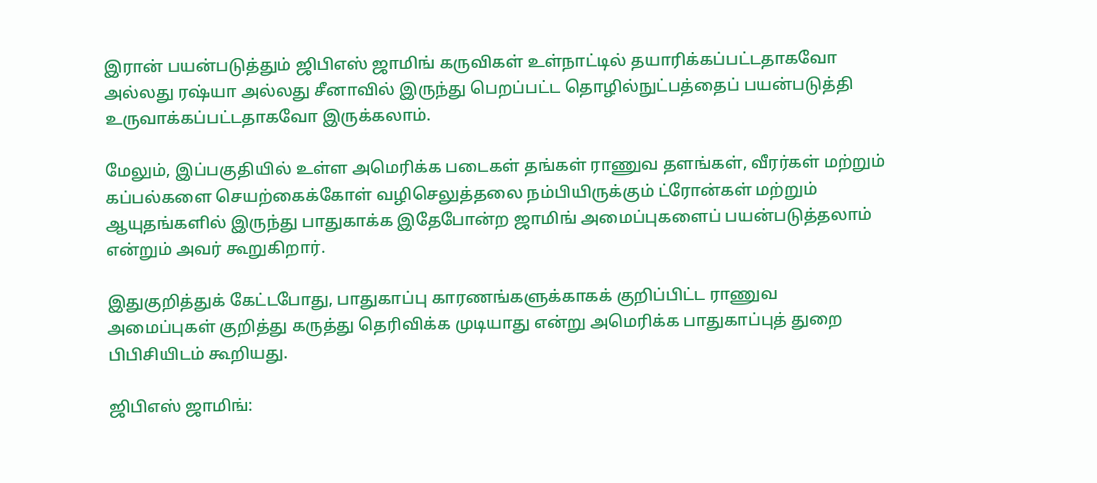இரான் பயன்படுத்தும் ஜிபிஎஸ் ஜாமிங் கருவிகள் உள்நாட்டில் தயாரிக்கப்பட்டதாகவோ அல்லது ரஷ்யா அல்லது சீனாவில் இருந்து பெறப்பட்ட தொழில்நுட்பத்தைப் பயன்படுத்தி உருவாக்கப்பட்டதாகவோ இருக்கலாம்.

மேலும், இப்பகுதியில் உள்ள அமெரிக்க படைகள் தங்கள் ராணுவ தளங்கள், வீரர்கள் மற்றும் கப்பல்களை செயற்கைக்கோள் வழிசெலுத்தலை நம்பியிருக்கும் ட்ரோன்கள் மற்றும் ஆயுதங்களில் இருந்து பாதுகாக்க இதேபோன்ற ஜாமிங் அமைப்புகளைப் பயன்படுத்தலாம் என்றும் அவர் கூறுகிறார்.

இதுகுறித்துக் கேட்டபோது, பாதுகாப்பு காரணங்களுக்காகக் குறிப்பிட்ட ராணுவ அமைப்புகள் குறித்து கருத்து தெரிவிக்க முடியாது என்று அமெரிக்க பாதுகாப்புத் துறை பிபிசியிடம் கூறியது.

ஜிபிஎஸ் ஜாமிங்: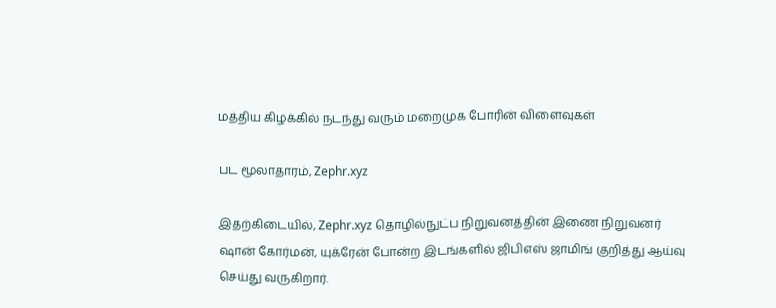மத்திய கிழக்கில் நடந்து வரும் மறைமுக போரின் விளைவுகள்

பட மூலாதாரம், Zephr.xyz

இதற்கிடையில், Zephr.xyz தொழில்நுட்ப நிறுவனத்தின் இணை நிறுவனர் ஷான் கோர்மன், யுக்ரேன் போன்ற இடங்களில் ஜிபிஎஸ் ஜாமிங் குறித்து ஆய்வு செய்து வருகிறார்.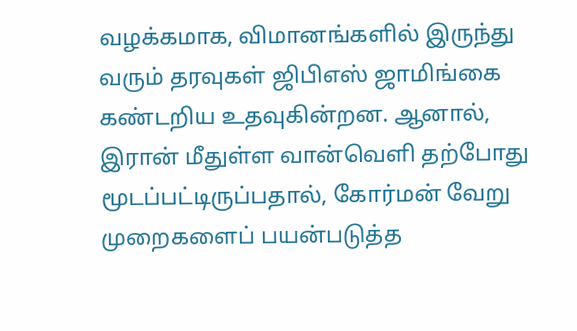வழக்கமாக, விமானங்களில் இருந்து வரும் தரவுகள் ஜிபிஎஸ் ஜாமிங்கை கண்டறிய உதவுகின்றன. ஆனால், இரான் மீதுள்ள வான்வெளி தற்போது மூடப்பட்டிருப்பதால், கோர்மன் வேறு முறைகளைப் பயன்படுத்த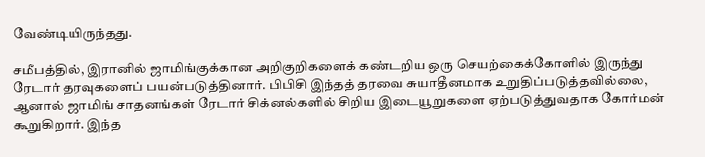வேண்டியிருந்தது.

சமீபத்தில், இரானில் ஜாமிங்குக்கான அறிகுறிகளைக் கண்டறிய ஒரு செயற்கைக்கோளில் இருந்து ரேடார் தரவுகளைப் பயன்படுத்தினார். பிபிசி இந்தத் தரவை சுயாதீனமாக உறுதிப்படுத்தவில்லை, ஆனால் ஜாமிங் சாதனங்கள் ரேடார் சிக்னல்களில் சிறிய இடையூறுகளை ஏற்படுத்துவதாக கோர்மன் கூறுகிறார். இந்த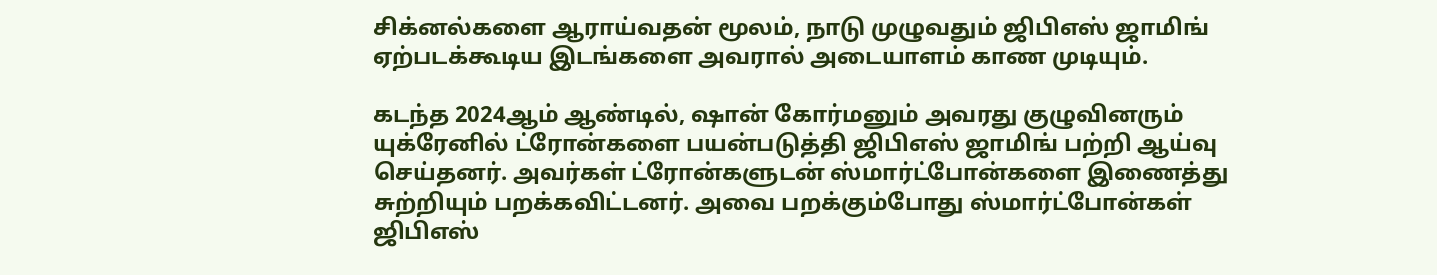சிக்னல்களை ஆராய்வதன் மூலம், நாடு முழுவதும் ஜிபிஎஸ் ஜாமிங் ஏற்படக்கூடிய இடங்களை அவரால் அடையாளம் காண முடியும்.

கடந்த 2024ஆம் ஆண்டில், ஷான் கோர்மனும் அவரது குழுவினரும் யுக்ரேனில் ட்ரோன்களை பயன்படுத்தி ஜிபிஎஸ் ஜாமிங் பற்றி ஆய்வு செய்தனர். அவர்கள் ட்ரோன்களுடன் ஸ்மார்ட்போன்களை இணைத்து சுற்றியும் பறக்கவிட்டனர். அவை பறக்கும்போது ஸ்மார்ட்போன்கள் ஜிபிஎஸ்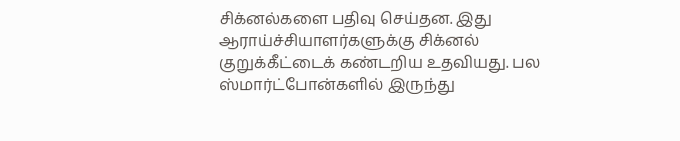சிக்னல்களை பதிவு செய்தன. இது ஆராய்ச்சியாளர்களுக்கு சிக்னல் குறுக்கீட்டைக் கண்டறிய உதவியது. பல ஸ்மார்ட்போன்களில் இருந்து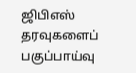ஜிபிஎஸ் தரவுகளைப் பகுப்பாய்வு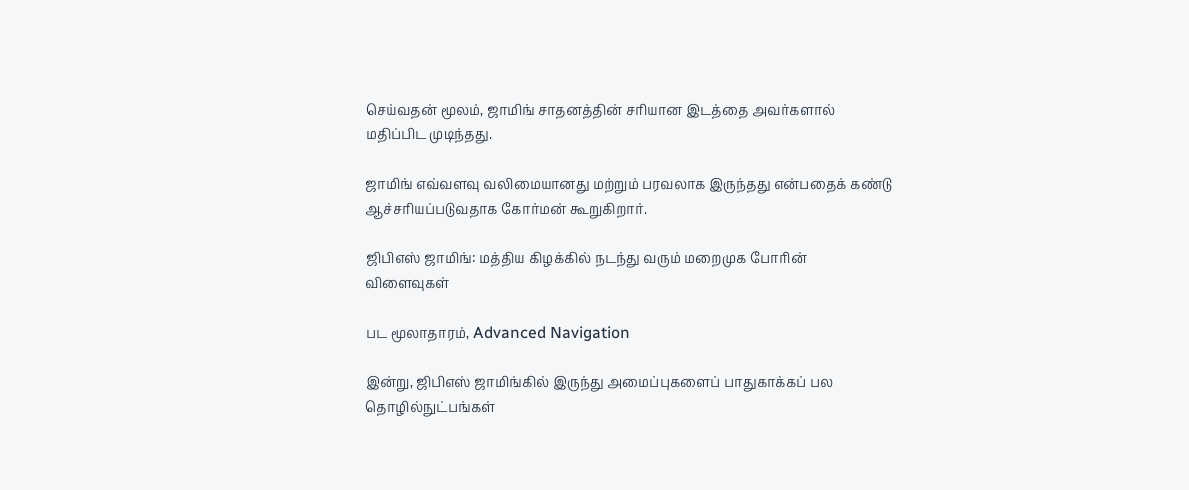செய்வதன் மூலம், ஜாமிங் சாதனத்தின் சரியான இடத்தை அவர்களால் மதிப்பிட முடிந்தது.

ஜாமிங் எவ்வளவு வலிமையானது மற்றும் பரவலாக இருந்தது என்பதைக் கண்டு ஆச்சரியப்படுவதாக கோர்மன் கூறுகிறார்.

ஜிபிஎஸ் ஜாமிங்: மத்திய கிழக்கில் நடந்து வரும் மறைமுக போரின் விளைவுகள்

பட மூலாதாரம், Advanced Navigation

இன்று, ஜிபிஎஸ் ஜாமிங்கில் இருந்து அமைப்புகளைப் பாதுகாக்கப் பல தொழில்நுட்பங்கள்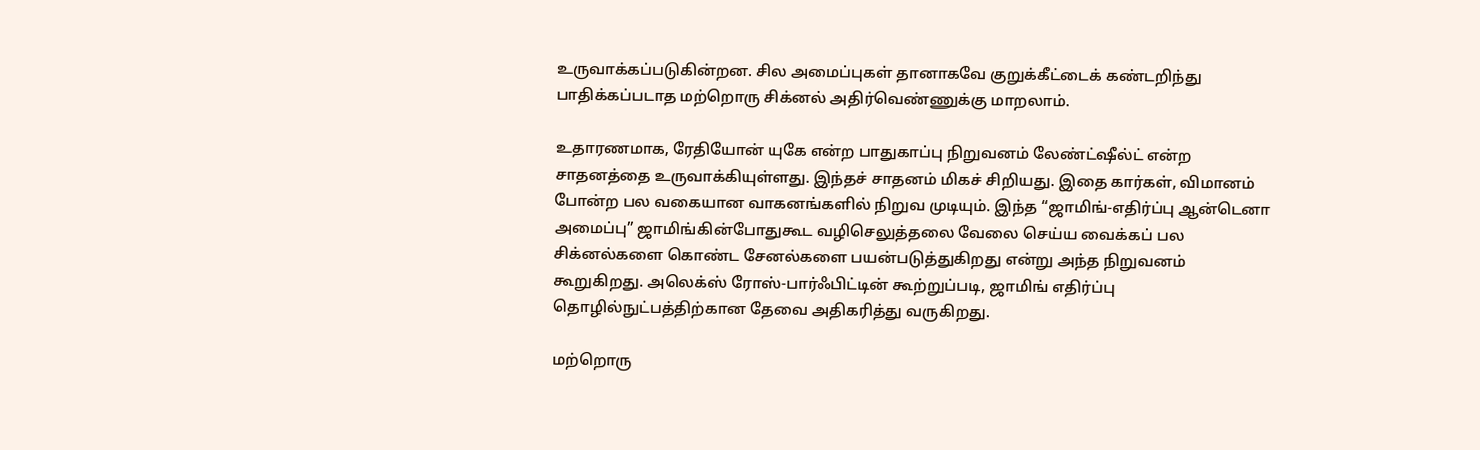உருவாக்கப்படுகின்றன. சில அமைப்புகள் தானாகவே குறுக்கீட்டைக் கண்டறிந்து பாதிக்கப்படாத மற்றொரு சிக்னல் அதிர்வெண்ணுக்கு மாறலாம்.

உதாரணமாக, ரேதியோன் யுகே என்ற பாதுகாப்பு நிறுவனம் லேண்ட்ஷீல்ட் என்ற சாதனத்தை உருவாக்கியுள்ளது. இந்தச் சாதனம் மிகச் சிறியது. இதை கார்கள், விமானம் போன்ற பல வகையான வாகனங்களில் நிறுவ முடியும். இந்த “ஜாமிங்-எதிர்ப்பு ஆன்டெனா அமைப்பு” ஜாமிங்கின்போதுகூட வழிசெலுத்தலை வேலை செய்ய வைக்கப் பல சிக்னல்களை கொண்ட சேனல்களை பயன்படுத்துகிறது என்று அந்த நிறுவனம் கூறுகிறது. அலெக்ஸ் ரோஸ்-பார்ஃபிட்டின் கூற்றுப்படி, ஜாமிங் எதிர்ப்பு தொழில்நுட்பத்திற்கான தேவை அதிகரித்து வருகிறது.

மற்றொரு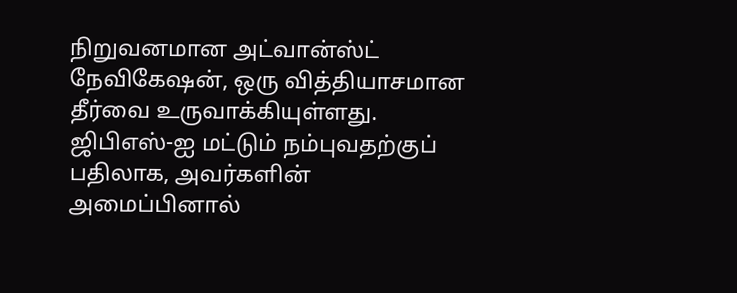நிறுவனமான அட்வான்ஸ்ட் நேவிகேஷன், ஒரு வித்தியாசமான தீர்வை உருவாக்கியுள்ளது. ஜிபிஎஸ்-ஐ மட்டும் நம்புவதற்குப் பதிலாக, அவர்களின் அமைப்பினால்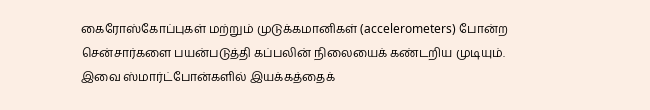கைரோஸ்கோப்புகள் மற்றும் முடுக்கமானிகள் (accelerometers) போன்ற சென்சார்களை பயன்படுத்தி கப்பலின் நிலையைக் கண்டறிய முடியும். இவை ஸ்மார்ட்போன்களில் இயக்கத்தைக்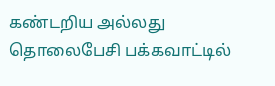கண்டறிய அல்லது தொலைபேசி பக்கவாட்டில்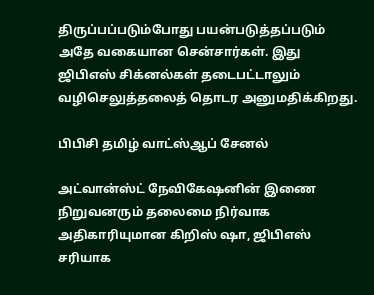திருப்பப்படும்போது பயன்படுத்தப்படும் அதே வகையான சென்சார்கள். இது ஜிபிஎஸ் சிக்னல்கள் தடைபட்டாலும் வழிசெலுத்தலைத் தொடர அனுமதிக்கிறது.

பிபிசி தமிழ் வாட்ஸ்ஆப் சேனல்

அட்வான்ஸ்ட் நேவிகேஷனின் இணை நிறுவனரும் தலைமை நிர்வாக அதிகாரியுமான கிறிஸ் ஷா, ஜிபிஎஸ் சரியாக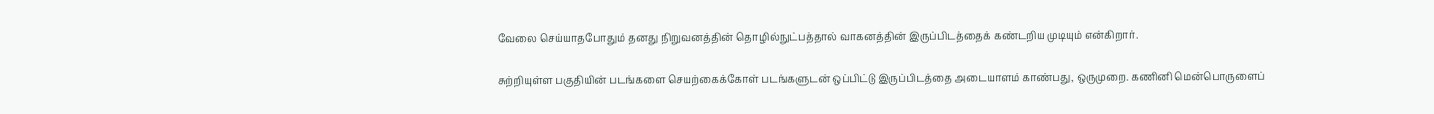வேலை செய்யாதபோதும் தனது நிறுவனத்தின் தொழில்நுட்பத்தால் வாகனத்தின் இருப்பிடத்தைக் கண்டறிய முடியும் என்கிறார்.

சுற்றியுள்ள பகுதியின் படங்களை செயற்கைக்கோள் படங்களுடன் ஒப்பிட்டு இருப்பிடத்தை அடையாளம் காண்பது, ஒருமுறை. கணினி மென்பொருளைப்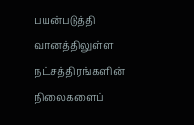பயன்படுத்தி வானத்திலுள்ள நட்சத்திரங்களின் நிலைகளைப்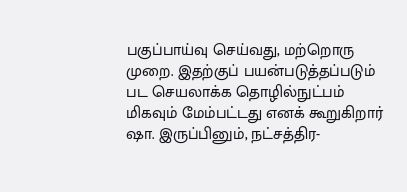பகுப்பாய்வு செய்வது, மற்றொரு முறை. இதற்குப் பயன்படுத்தப்படும் பட செயலாக்க தொழில்நுட்பம் மிகவும் மேம்பட்டது எனக் கூறுகிறார் ஷா. இருப்பினும், நட்சத்திர-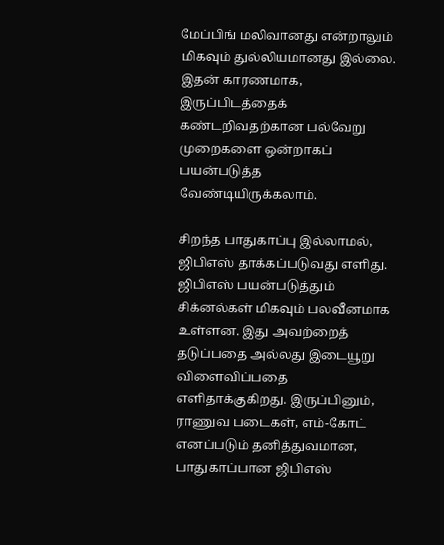மேப்பிங் மலிவானது என்றாலும் மிகவும் துல்லியமானது இல்லை. இதன் காரணமாக, இருப்பிடத்தைக் கண்டறிவதற்கான பல்வேறு முறைகளை ஒன்றாகப் பயன்படுத்த வேண்டியிருக்கலாம்.

சிறந்த பாதுகாப்பு இல்லாமல், ஜிபிஎஸ் தாக்கப்படுவது எளிது. ஜிபிஎஸ் பயன்படுத்தும் சிக்னல்கள் மிகவும் பலவீனமாக உள்ளன. இது அவற்றைத் தடுப்பதை அல்லது இடையூறு விளைவிப்பதை எளிதாக்குகிறது. இருப்பினும், ராணுவ படைகள், எம்-கோட் எனப்படும் தனித்துவமான, பாதுகாப்பான ஜிபிஎஸ்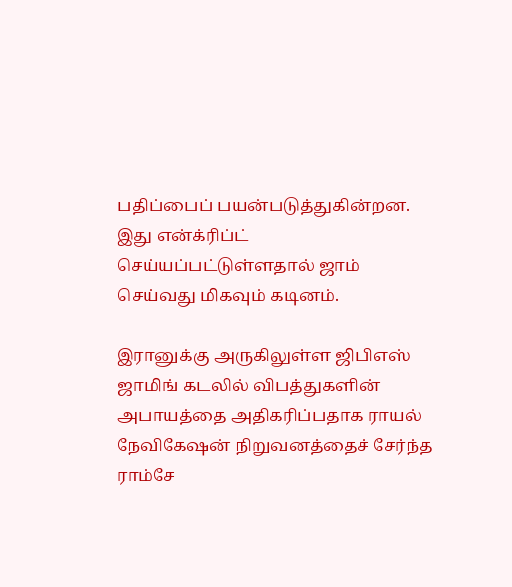பதிப்பைப் பயன்படுத்துகின்றன. இது என்க்ரிப்ட் செய்யப்பட்டுள்ளதால் ஜாம் செய்வது மிகவும் கடினம்.

இரானுக்கு அருகிலுள்ள ஜிபிஎஸ் ஜாமிங் கடலில் விபத்துகளின் அபாயத்தை அதிகரிப்பதாக ராயல் நேவிகேஷன் நிறுவனத்தைச் சேர்ந்த ராம்சே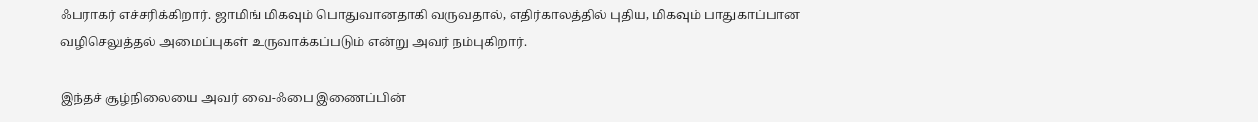ஃபராகர் எச்சரிக்கிறார். ஜாமிங் மிகவும் பொதுவானதாகி வருவதால், எதிர்காலத்தில் புதிய, மிகவும் பாதுகாப்பான வழிசெலுத்தல் அமைப்புகள் உருவாக்கப்படும் என்று அவர் நம்புகிறார்.

இந்தச் சூழ்நிலையை அவர் வை-ஃபை இணைப்பின்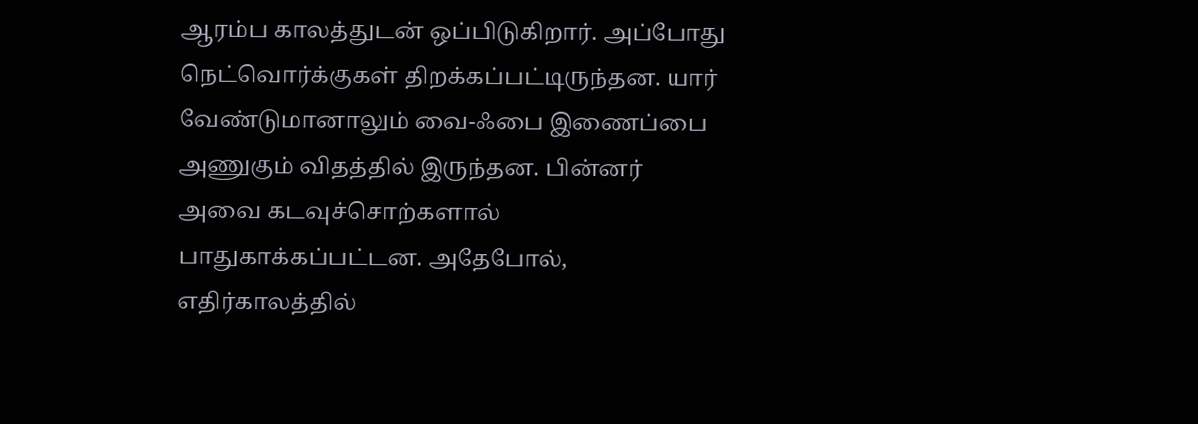ஆரம்ப காலத்துடன் ஒப்பிடுகிறார். அப்போது நெட்வொர்க்குகள் திறக்கப்பட்டிருந்தன. யார் வேண்டுமானாலும் வை-ஃபை இணைப்பை அணுகும் விதத்தில் இருந்தன. பின்னர் அவை கடவுச்சொற்களால் பாதுகாக்கப்பட்டன. அதேபோல், எதிர்காலத்தில்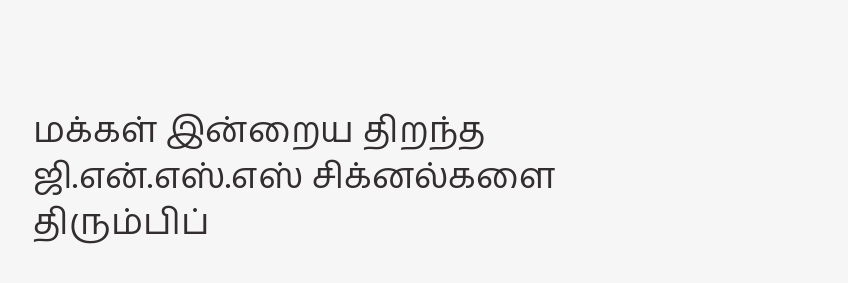மக்கள் இன்றைய திறந்த ஜி.என்.எஸ்.எஸ் சிக்னல்களை திரும்பிப்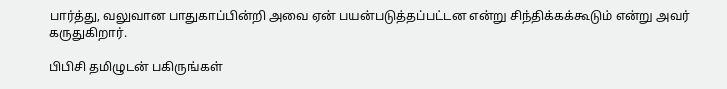பார்த்து, வலுவான பாதுகாப்பின்றி அவை ஏன் பயன்படுத்தப்பட்டன என்று சிந்திக்கக்கூடும் என்று அவர் கருதுகிறார்.

பிபிசி தமிழுடன் பகிருங்கள்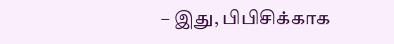– இது, பிபிசிக்காக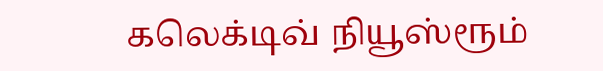கலெக்டிவ் நியூஸ்ரூம்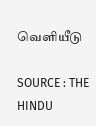வெளியீடு

SOURCE : THE HINDU